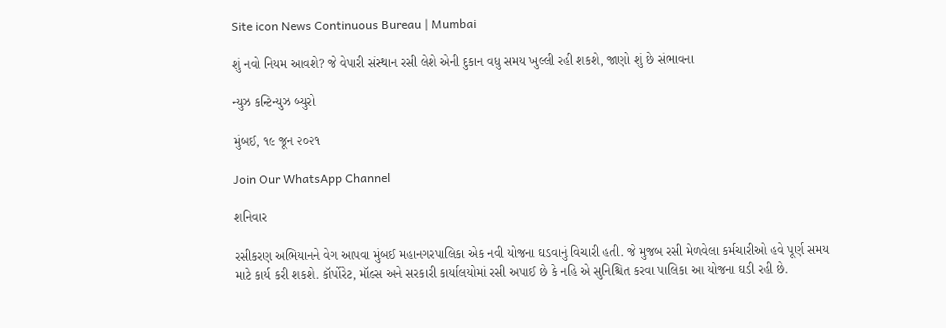Site icon News Continuous Bureau | Mumbai

શું નવો નિયમ આવશે? જે વેપારી સંસ્થાન રસી લેશે એની દુકાન વધુ સમય ખુલ્લી રહી શકશે, જાણો શું છે સંભાવના

ન્યુઝ કન્ટિન્યુઝ બ્યુરો

મુંબઈ, ૧૯ જૂન ૨૦૨૧

Join Our WhatsApp Channel

શનિવાર

રસીકરણ અભિયાનને વેગ આપવા મુંબઈ મહાનગરપાલિકા એક નવી યોજના ઘડવાનું વિચારી હતી. જે મુજબ રસી મેળવેલા કર્મચારીઓ હવે પૂર્ણ સમય માટે કાર્ય કરી શકશે. કૉર્પોરેટ, મૉલ્સ અને સરકારી કાર્યાલયોમાં રસી અપાઈ છે કે નહિ એ સુનિશ્ચિત કરવા પાલિકા આ યોજના ઘડી રહી છે.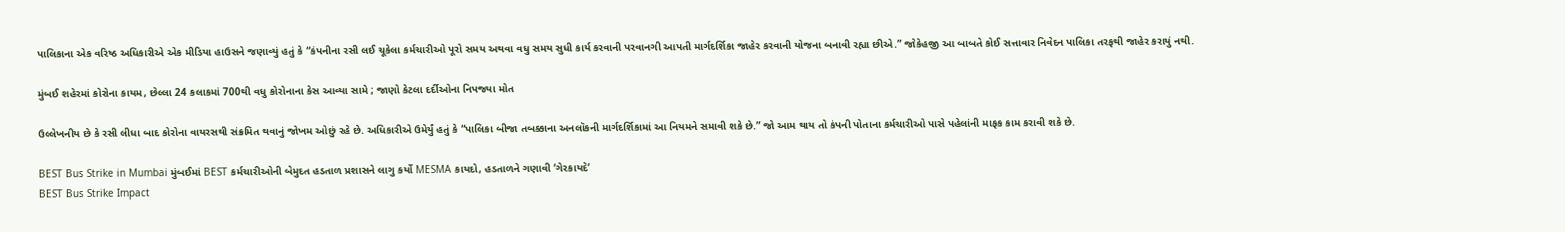પાલિકાના એક વરિષ્ઠ અધિકારીએ એક મીડિયા હાઉસને જણાવ્યું હતું કે “કંપનીના રસી લઈ ચૂકેલા કર્મચારીઓ પૂરો સમય અથવા વધુ સમય સુધી કાર્ય કરવાની પરવાનગી આપતી માર્ગદર્શિકા જાહેર કરવાની યોજના બનાવી રહ્યા છીએ.” જોકેહજી આ બાબતે કોઈ સત્તાવાર નિવેદન પાલિકા તરફથી જાહેર કરાયું નથી.

મુંબઈ શહેરમાં કોરોના કાયમ, છેલ્લા 24 કલાકમાં 700થી વધુ કોરોનાના કેસ આવ્યા સામે ; જાણો કેટલા દર્દીઓના નિપજ્યા મોત

ઉલ્લેખનીય છે કે રસી લીધા બાદ કોરોના વાયરસથી સંક્રમિત થવાનું જોખમ ઓછું રહે છે. અધિકારીએ ઉમેર્યું હતું કે “પાલિકા બીજા તબક્કાના અનલૉકની માર્ગદર્શિકામાં આ નિયમને સમાવી શકે છે.” જો આમ થાય તો કંપની પોતાના કર્મચારીઓ પાસે પહેલાંની માફક કામ કરાવી શકે છે.

BEST Bus Strike in Mumbai મુંબઈમાં BEST કર્મચારીઓની બેમુદત હડતાળ પ્રશાસને લાગુ કર્યો MESMA કાયદો, હડતાળને ગણાવી ‘ગેરકાયદે’
BEST Bus Strike Impact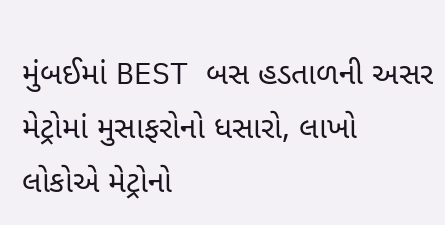મુંબઈમાં BEST બસ હડતાળની અસર મેટ્રોમાં મુસાફરોનો ધસારો, લાખો લોકોએ મેટ્રોનો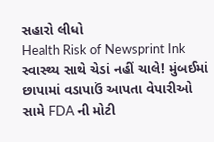સહારો લીધો
Health Risk of Newsprint Ink સ્વાસ્થ્ય સાથે ચેડાં નહીં ચાલે! મુંબઈમાં છાપામાં વડાપાઉં આપતા વેપારીઓ સામે FDA ની મોટી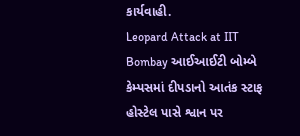કાર્યવાહી.
Leopard Attack at IIT Bombay આઈઆઈટી બોમ્બે કેમ્પસમાં દીપડાનો આતંક સ્ટાફ હોસ્ટેલ પાસે શ્વાન પર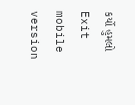કર્યો હુમલો
Exit mobile version